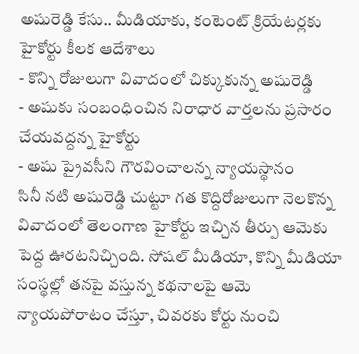అషురెడ్డి కేసు.. మీడియాకు, కంటెంట్ క్రియేటర్లకు హైకోర్టు కీలక ఆదేశాలు
- కొన్ని రోజులుగా వివాదంలో చిక్కుకున్న అషురెడ్డి
- అషుకు సంబంధించిన నిరాధార వార్తలను ప్రసారం చేయవద్దన్న హైకోర్టు
- అషు ప్రైవసీని గౌరవించాలన్న న్యాయస్థానం
సినీ నటి అషురెడ్డి చుట్టూ గత కొద్దిరోజులుగా నెలకొన్న వివాదంలో తెలంగాణ హైకోర్టు ఇచ్చిన తీర్పు ఆమెకు పెద్ద ఊరటనిచ్చింది. సోషల్ మీడియా, కొన్ని మీడియా సంస్థల్లో తనపై వస్తున్న కథనాలపై ఆమె న్యాయపోరాటం చేస్తూ, చివరకు కోర్టు నుంచి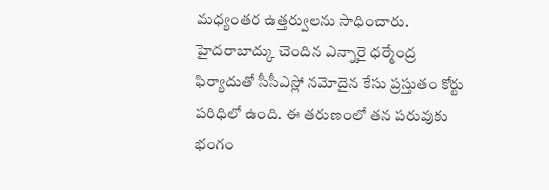మధ్యంతర ఉత్తర్వులను సాధించారు.
హైదరాబాద్కు చెందిన ఎన్నారై ధర్మేంద్ర ఫిర్యాదుతో సీసీఎస్లో నమోదైన కేసు ప్రస్తుతం కోర్టు పరిధిలో ఉంది. ఈ తరుణంలో తన పరువుకు భంగం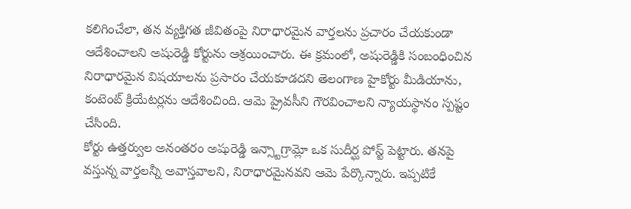కలిగించేలా, తన వ్యక్తిగత జీవితంపై నిరాధారమైన వార్తలను ప్రచారం చేయకుండా ఆదేశించాలని అషురెడ్డి కోర్టును ఆశ్రయించారు. ఈ క్రమంలో, అషురెడ్డికి సంబంధించిన నిరాధారమైన విషయాలను ప్రసారం చేయకూడదని తెలంగాణ హైకోర్టు మీడియాను, కంటెంట్ క్రియేటర్లను ఆదేశించింది. ఆమె ప్రైవసీని గౌరవించాలని న్యాయస్థానం స్పష్టం చేసింది.
కోర్టు ఉత్తర్వుల అనంతరం అషురెడ్డి ఇన్స్టాగ్రామ్లో ఒక సుదీర్ఘ పోస్ట్ పెట్టారు. తనపై వస్తున్న వార్తలన్నీ అవాస్తవాలని, నిరాధారమైనవని ఆమె పేర్కొన్నారు. ఇప్పటికే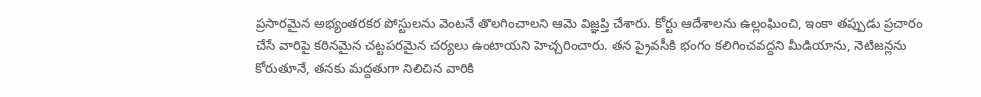ప్రసారమైన అభ్యంతరకర పోస్టులను వెంటనే తొలగించాలని ఆమె విజ్ఞప్తి చేశారు. కోర్టు ఆదేశాలను ఉల్లంఘించి, ఇంకా తప్పుడు ప్రచారం చేసే వారిపై కఠినమైన చట్టపరమైన చర్యలు ఉంటాయని హెచ్చరించారు. తన ప్రైవసీకి భంగం కలిగించవద్దని మీడియాను, నెటిజన్లను కోరుతూనే, తనకు మద్దతుగా నిలిచిన వారికి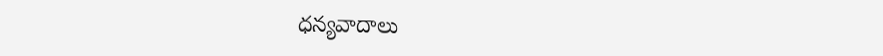ధన్యవాదాలు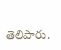తెలిపారు.